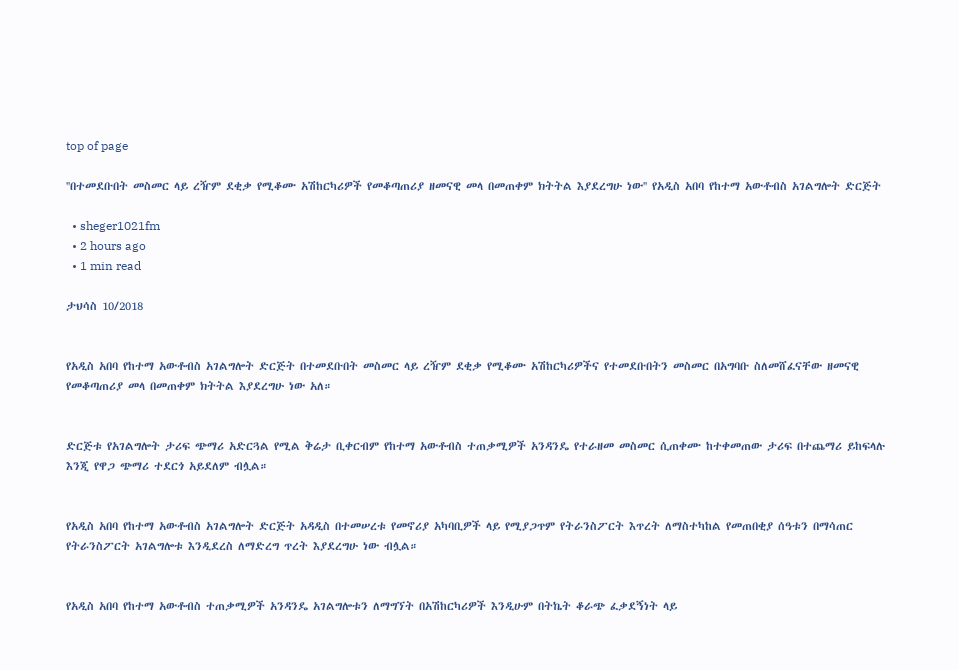top of page

''በተመደቡበት መስመር ላይ ረዥም ደቂቃ የሚቆሙ አሽከርካሪዎች የመቆጣጠሪያ ዘመናዊ መላ በመጠቀም ክትትል እያደረግሁ ነው'' የአዲስ አበባ የከተማ አውቶብስ አገልግሎት ድርጅት

  • sheger1021fm
  • 2 hours ago
  • 1 min read

ታህሳስ 10/2018


የአዲስ አበባ የከተማ አውቶብስ አገልግሎት ድርጅት በተመደቡበት መስመር ላይ ረዥም ደቂቃ የሚቆሙ አሽከርካሪዎችና የተመደቡበትን መስመር በአግባቡ ስለመሸፈናቸው ዘመናዊ የመቆጣጠሪያ መላ በመጠቀም ክትትል እያደረግሁ ነው አለ።


ድርጅቱ የአገልግሎት ታሪፍ ጭማሪ አድርጓል የሚል ቅሬታ ቢቀርብም የከተማ አውቶብስ ተጠቃሚዎች አንዳንዴ የተራዘመ መስመር ሲጠቀሙ ከተቀመጠው ታሪፍ በተጨማሪ ይከፍላሉ እንጂ የዋጋ ጭማሪ ተደርጎ አይደለም ብሏል።


የአዲስ አበባ የከተማ አውቶብስ አገልግሎት ድርጅት አዳዲስ በተመሠረቱ የመኖሪያ አካባቢዎች ላይ የሚያጋጥም የትራንስፖርት እጥረት ለማስተካከል የመጠበቂያ ሰዓቱን በማሳጠር የትራንስፖርት አገልግሎቱ እንዲደረስ ለማድረግ ጥረት እያደረግሁ ነው ብሏል።


የአዲስ አበባ የከተማ አውቶብስ ተጠቃሚዎች አንዳንዴ አገልግሎቱን ለማግኘት በአሽከርካሪዎች እንዲሁም በትኬት ቆራጭ ፈቃደኝነት ላይ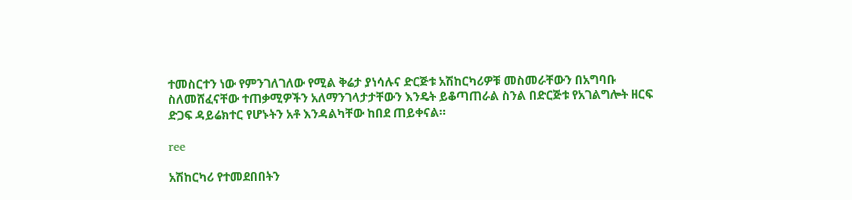ተመስርተን ነው የምንገለገለው የሚል ቅሬታ ያነሳሉና ድርጅቱ አሽከርካሪዎቹ መስመራቸውን በአግባቡ ስለመሸፈናቸው ተጠቃሚዎችን አለማንገላታታቸውን እንዴት ይቆጣጠራል ስንል በድርጅቱ የአገልግሎት ዘርፍ ድጋፍ ዳይሬክተር የሆኑትን አቶ እንዳልካቸው ከበደ ጠይቀናል።

ree

አሽከርካሪ የተመደበበትን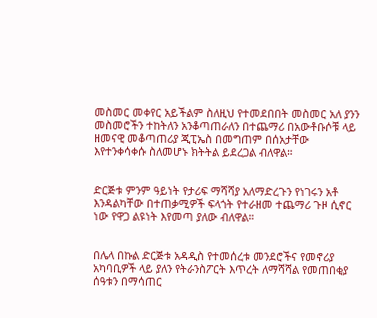መስመር መቀየር አይችልም ስለዚህ የተመደበበት መስመር አለ ያንን መስመሮችን ተከትለን አንቆጣጠራለን በተጨማሪ በአውቶቡሶቹ ላይ ዘመናዊ መቆጣጠሪያ ጂፒኤስ በመግጠም በሰአታቸው እየተንቀሳቀሱ ስለመሆኑ ክትትል ይደረጋል ብለዋል።


ድርጅቱ ምንም ዓይነት የታሪፍ ማሻሻያ አለማድረጉን የነገሩን አቶ እንዳልካቸው በተጠቃሚዎች ፍላጎት የተራዘመ ተጨማሪ ጉዞ ሲኖር ነው የዋጋ ልዩነት እየመጣ ያለው ብለዋል።


በሌላ በኩል ድርጅቱ አዳዲስ የተመሰረቱ መንደሮችና የመኖሪያ አካባቢዎች ላይ ያለን የትራንስፖርት እጥረት ለማሻሻል የመጠበቂያ ሰዓቱን በማሳጠር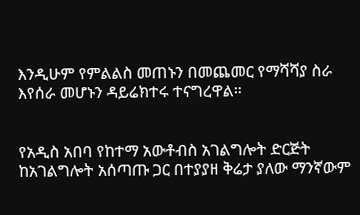እንዲሁም የምልልስ መጠኑን በመጨመር የማሻሻያ ስራ እየሰራ መሆኑን ዳይሬክተሩ ተናግረዋል።


የአዲስ አበባ የከተማ አውቶብስ አገልግሎት ድርጅት ከአገልግሎት አሰጣጡ ጋር በተያያዘ ቅሬታ ያለው ማንኛውም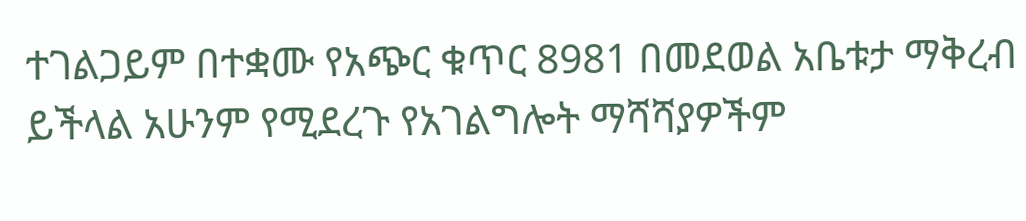ተገልጋይም በተቋሙ የአጭር ቁጥር 8981 በመደወል አቤቱታ ማቅረብ ይችላል አሁንም የሚደረጉ የአገልግሎት ማሻሻያዎችም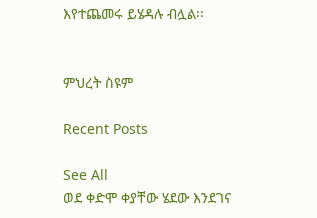እየተጨመሩ ይሄዳሉ ብሏል፡፡


ምህረት ስዩም

Recent Posts

See All
ወደ ቀድሞ ቀያቸው ሄደው እንደገና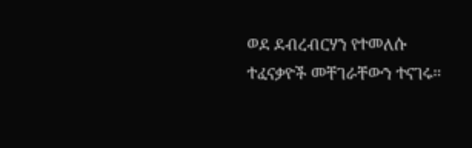ወደ ደብረብርሃን የተመለሱ ተፈናቃዮች መቸገራቸውን ተናገሩ፡፡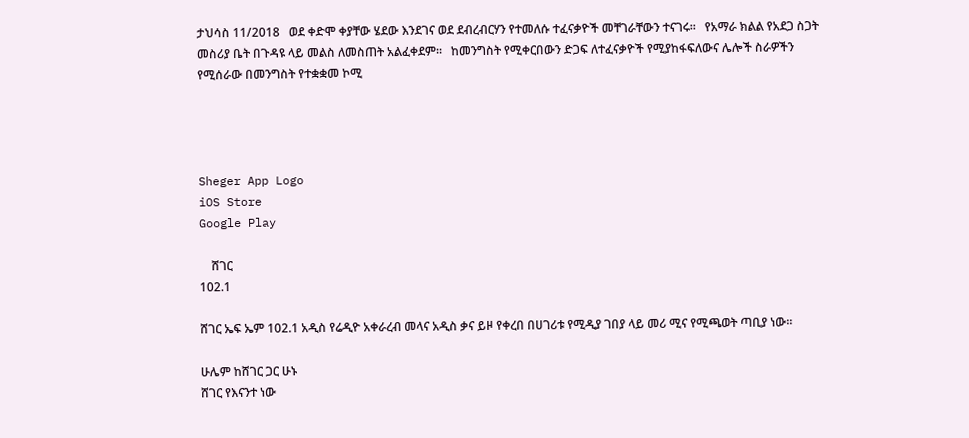ታህሳስ 11/2018   ወደ ቀድሞ ቀያቸው ሄደው እንደገና ወደ ደብረብርሃን የተመለሱ ተፈናቃዮች መቸገራቸውን ተናገሩ፡፡   የአማራ ክልል የአደጋ ስጋት መስሪያ ቤት በጉዳዩ ላይ መልስ ለመስጠት አልፈቀደም።   ከመንግስት የሚቀርበውን ድጋፍ ለተፈናቃዮች የሚያከፋፍለውና ሌሎች ስራዎችን የሚሰራው በመንግስት የተቋቋመ ኮሚ




Sheger App Logo
iOS Store
Google Play

    ሸገር
102.1

ሸገር ኤፍ ኤም 102.1 አዲስ የሬዲዮ አቀራረብ መላና አዲስ ቃና ይዞ የቀረበ በሀገሪቱ የሚዲያ ገበያ ላይ መሪ ሚና የሚጫወት ጣቢያ ነው፡፡

ሁሌም ከሸገር ጋር ሁኑ
ሸገር የእናንተ ነው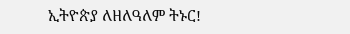ኢትዮጵያ ለዘለዓለም ትኑር!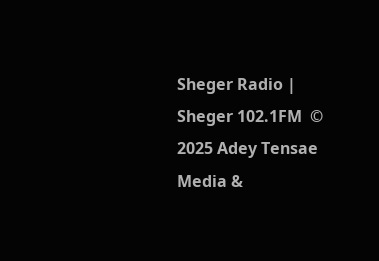Sheger Radio | Sheger 102.1FM  © 2025 Adey Tensae Media &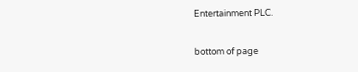Entertainment PLC.

bottom of page